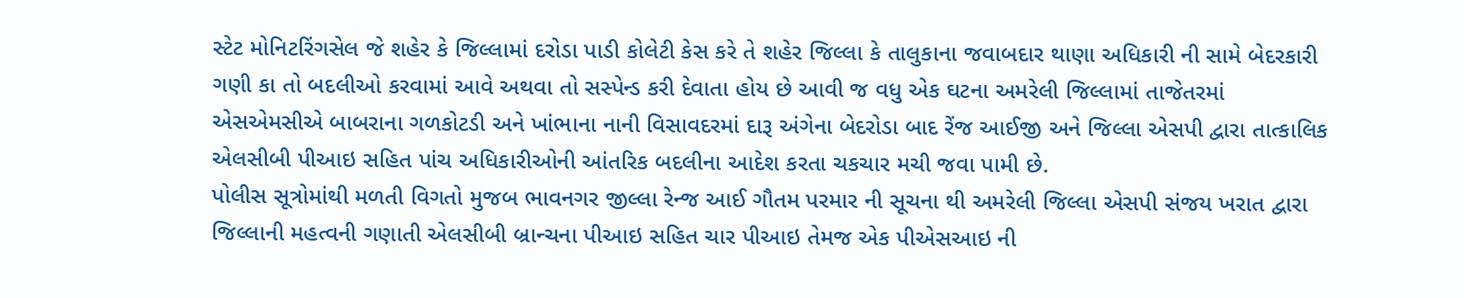સ્ટેટ મોનિટરિંગસેલ જે શહેર કે જિલ્લામાં દરોડા પાડી કોલેટી કેસ કરે તે શહેર જિલ્લા કે તાલુકાના જવાબદાર થાણા અધિકારી ની સામે બેદરકારી ગણી કા તો બદલીઓ કરવામાં આવે અથવા તો સસ્પેન્ડ કરી દેવાતા હોય છે આવી જ વધુ એક ઘટના અમરેલી જિલ્લામાં તાજેતરમાં એસએમસીએ બાબરાના ગળકોટડી અને ખાંભાના નાની વિસાવદરમાં દારૂ અંગેના બેદરોડા બાદ રેંજ આઈજી અને જિલ્લા એસપી દ્વારા તાત્કાલિક એલસીબી પીઆઇ સહિત પાંચ અધિકારીઓની આંતરિક બદલીના આદેશ કરતા ચકચાર મચી જવા પામી છે.
પોલીસ સૂત્રોમાંથી મળતી વિગતો મુજબ ભાવનગર જીલ્લા રેન્જ આઈ ગૌતમ પરમાર ની સૂચના થી અમરેલી જિલ્લા એસપી સંજય ખરાત દ્વારા જિલ્લાની મહત્વની ગણાતી એલસીબી બ્રાન્ચના પીઆઇ સહિત ચાર પીઆઇ તેમજ એક પીએસઆઇ ની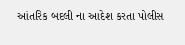આંતરિક બદલી ના આદેશ કરતા પોલીસ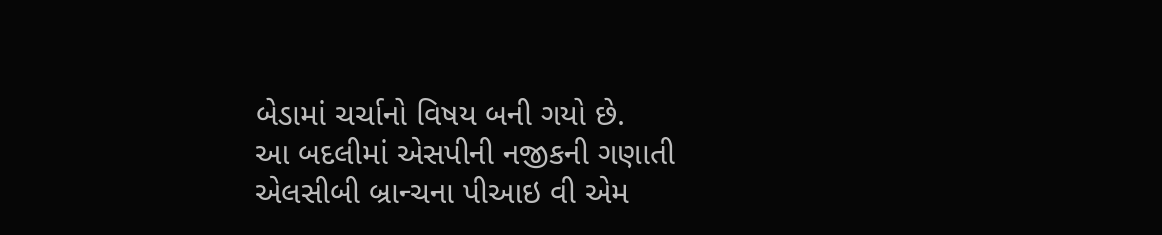બેડામાં ચર્ચાનો વિષય બની ગયો છે.
આ બદલીમાં એસપીની નજીકની ગણાતી એલસીબી બ્રાન્ચના પીઆઇ વી એમ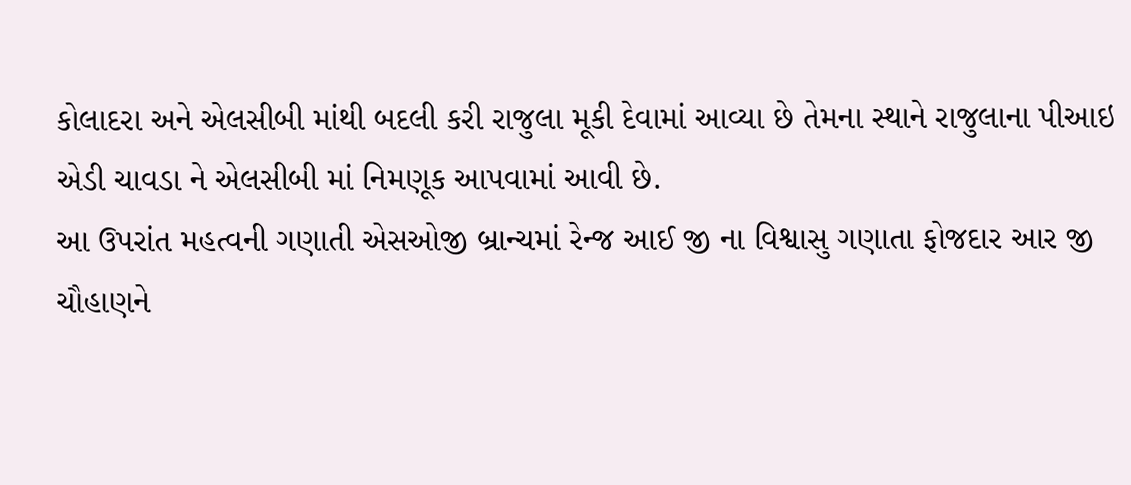કોલાદરા અને એલસીબી માંથી બદલી કરી રાજુલા મૂકી દેવામાં આવ્યા છે તેમના સ્થાને રાજુલાના પીઆઇ એડી ચાવડા ને એલસીબી માં નિમણૂક આપવામાં આવી છે.
આ ઉપરાંત મહત્વની ગણાતી એસઓજી બ્રાન્ચમાં રેન્જ આઈ જી ના વિશ્વાસુ ગણાતા ફોજદાર આર જી ચૌહાણને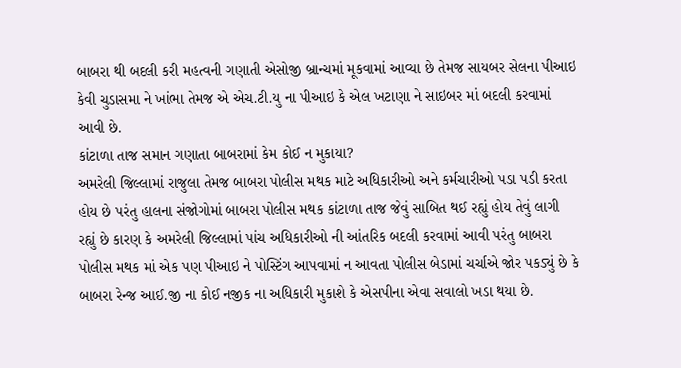બાબરા થી બદલી કરી મહત્વની ગણાતી એસોજી બ્રાન્ચમાં મૂકવામાં આવ્યા છે તેમજ સાયબર સેલના પીઆઇ કેવી ચુડાસમા ને ખાંભા તેમજ એ એચ.ટી.યુ ના પીઆઇ કે એલ ખટાણા ને સાઇબર માં બદલી કરવામાં આવી છે.
કાંટાળા તાજ સમાન ગણાતા બાબરામાં કેમ કોઈ ન મુકાયા?
અમરેલી જિલ્લામાં રાજુલા તેમજ બાબરા પોલીસ મથક માટે અધિકારીઓ અને કર્મચારીઓ પડા પડી કરતા હોય છે પરંતુ હાલના સંજોગોમાં બાબરા પોલીસ મથક કાંટાળા તાજ જેવું સાબિત થઈ રહ્યું હોય તેવું લાગી રહ્યું છે કારણ કે અમરેલી જિલ્લામાં પાંચ અધિકારીઓ ની આંતરિક બદલી કરવામાં આવી પરંતુ બાબરા પોલીસ મથક માં એક પણ પીઆઇ ને પોસ્ટિંગ આપવામાં ન આવતા પોલીસ બેડામાં ચર્ચાએ જોર પકડ્યું છે કે બાબરા રેન્જ આઈ.જી ના કોઈ નજીક ના અધિકારી મુકાશે કે એસપીના એવા સવાલો ખડા થયા છે.